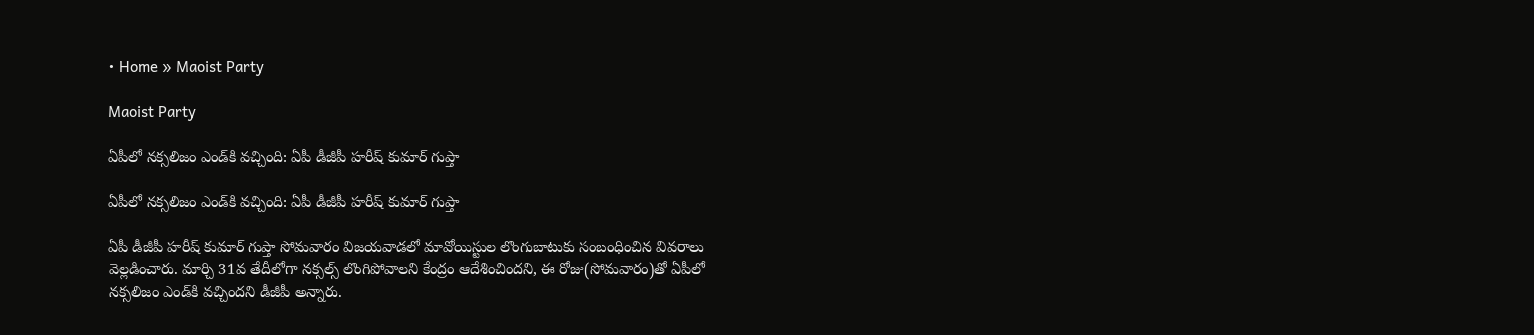• Home » Maoist Party

Maoist Party

ఏపీలో నక్సలిజం ఎండ్‌కి వచ్చింది: ఏపీ డీజీపీ హరీష్ కుమార్ గుప్తా

ఏపీలో నక్సలిజం ఎండ్‌కి వచ్చింది: ఏపీ డీజీపీ హరీష్ కుమార్ గుప్తా

ఏపీ డీజీపీ హరీష్ కుమార్ గుప్తా సోమవారం విజయవాడలో మావోయిస్టుల లొంగుబాటుకు సంబంధించిన వివరాలు వెల్లడించారు. మార్చి 31వ తేదీలోగా నక్సల్స్ లొంగిపోవాలని కేంద్రం ఆదేశించిందని, ఈ రోజు(సోమవారం)తో ఏపీలో నక్సలిజం ఎండ్‌కి వచ్చిందని డీజీపీ అన్నారు.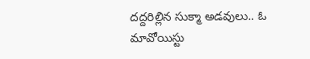దద్దరిల్లిన సుక్మా అడవులు.. ఓ మావోయిస్టు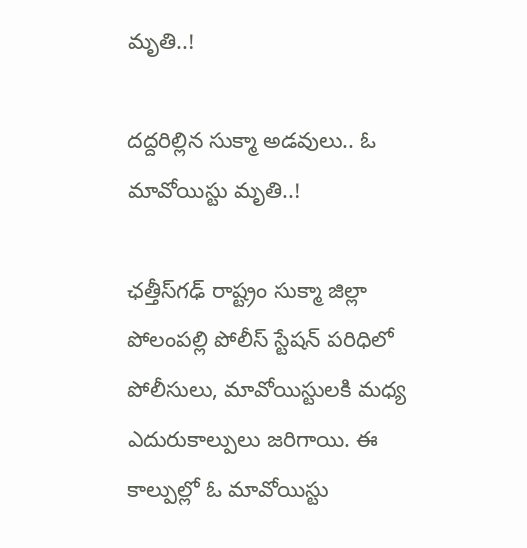మృతి..!

దద్దరిల్లిన సుక్మా అడవులు.. ఓ మావోయిస్టు మృతి..!

ఛత్తీస్‌గఢ్ రాష్ట్రం సుక్మా జిల్లా పోలంపల్లి పోలీస్ స్టేషన్ పరిధిలో పోలీసులు, మావోయిస్టులకి మధ్య ఎదురుకాల్పులు జరిగాయి. ఈ కాల్పుల్లో ఓ మావోయిస్టు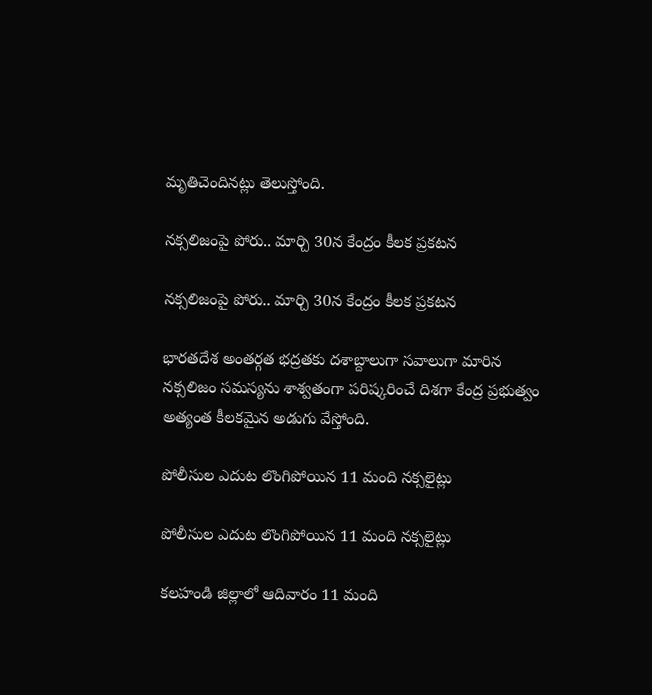మృతిచెందినట్లు తెలుస్తోంది.

నక్సలిజంపై పోరు.. మార్చి 30న కేంద్రం కీలక ప్రకటన

నక్సలిజంపై పోరు.. మార్చి 30న కేంద్రం కీలక ప్రకటన

భారతదేశ అంతర్గత భద్రతకు దశాబ్దాలుగా సవాలుగా మారిన నక్సలిజం సమస్యను శాశ్వతంగా పరిష్కరించే దిశగా కేంద్ర ప్రభుత్వం అత్యంత కీలకమైన అడుగు వేస్తోంది.

పోలీసుల ఎదుట లొంగిపోయిన 11 మంది నక్సలైట్లు

పోలీసుల ఎదుట లొంగిపోయిన 11 మంది నక్సలైట్లు

కలహండి జిల్లాలో ఆదివారం 11 మంది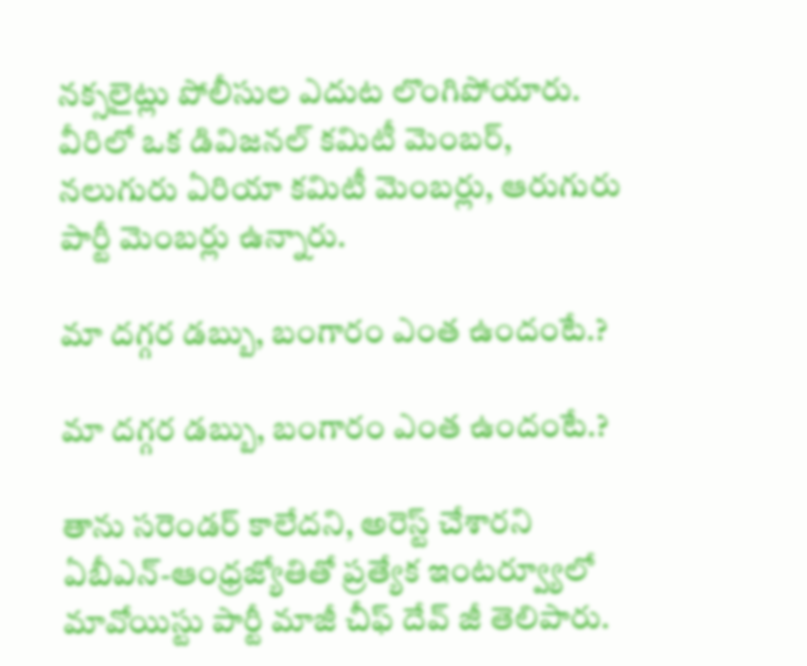నక్సలైట్లు పోలీసుల ఎదుట లొంగిపోయారు. వీరిలో ఒక డివిజనల్ కమిటీ మెంబర్, నలుగురు ఏరియా కమిటీ మెంబర్లు, ఆరుగురు పార్టీ మెంబర్లు ఉన్నారు.

మా దగ్గర డబ్బు, బంగారం ఎంత ఉందంటే.?

మా దగ్గర డబ్బు, బంగారం ఎంత ఉందంటే.?

తాను సరెండర్ కాలేదని, అరెస్ట్ చేశారని ఏబీఎన్-ఆంధ్రజ్యోతితో ప్రత్యేక ఇంటర్వ్యూలో మావోయిస్టు పార్టీ మాజీ చీఫ్ దేవ్ జీ తెలిపారు.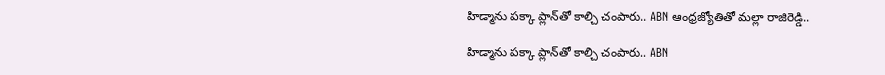హిడ్మాను పక్కా ప్లాన్‌తో కాల్చి చంపారు.. ABN ఆంధ్రజ్యోతితో మల్లా రాజిరెడ్డి..

హిడ్మాను పక్కా ప్లాన్‌తో కాల్చి చంపారు.. ABN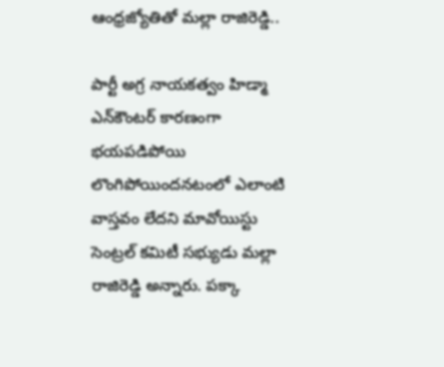ఆంధ్రజ్యోతితో మల్లా రాజిరెడ్డి..

పార్టీ అగ్ర నాయకత్వం హిడ్మా ఎన్‌కౌంటర్‌ కారణంగా భయపడిపోయి లొంగిపోయిందనటంలో ఎలాంటి వాస్తవం లేదని మావోయిస్టు సెంట్రల్ కమిటీ సభ్యుడు మల్లా రాజిరెడ్డి అన్నారు. పక్కా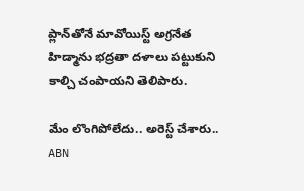ప్లాన్‌తోనే మావోయిస్ట్ అగ్రనేత హిడ్మాను భద్రతా దళాలు పట్టుకుని కాల్చి చంపాయని తెలిపారు.

మేం లొంగిపోలేదు.. అరెస్ట్ చేశారు.. ABN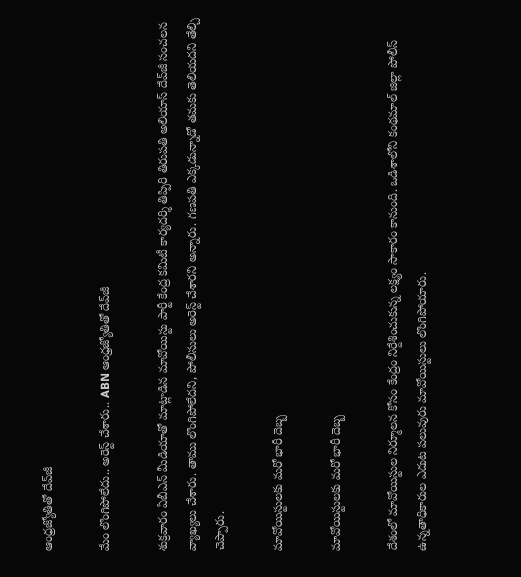ఆంధ్రజ్యోతితో దేవ్‌జీ

మేం లొంగిపోలేదు.. అరెస్ట్ చేశారు.. ABN ఆంధ్రజ్యోతితో దేవ్‌జీ

శుక్రవారం ఏబీఎన్ మీడియాతో మాట్లాడిన మావోయిస్టు పార్టీ కేంద్ర కమిటీ కార్యదర్శి తిప్పిరి తిరుపతి అలియాస్‌ దేవ్‌జీ సంచలన వ్యాఖ్యలు చేశారు. తాము లొంగిపోలేదని, పోలీసులు అరెస్ట్ చేశారని అన్నారు. గణపతి ఎక్కడున్నాడో తమకు తెలియదని తేల్చి చెప్పారు.

మావోయిస్టులకు మరో భారీ దెబ్బ

మావోయిస్టులకు మరో భారీ దెబ్బ

దేశంలో మావోయిస్టుల నిర్మూలన కోసం కేంద్రం నిర్దేశించుకున్న లక్ష్యం సాకారం కానుంది. ఒడిశాలోని కంథమాల్ జిల్లా పోలీస్ ఉన్నతాధికారుల ఎదుట పలువురు మావోయిస్టులు లొంగిపోయారు.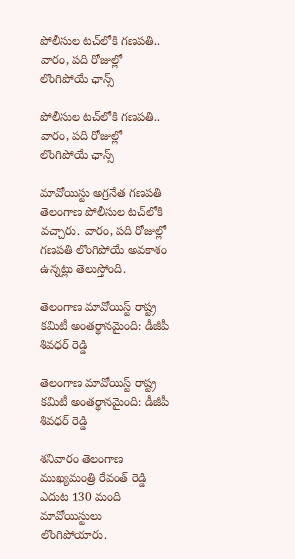పోలీసుల టచ్‌లోకి గణపతి.. వారం, పది రోజుల్లో లొంగిపోయే ఛాన్స్

పోలీసుల టచ్‌లోకి గణపతి.. వారం, పది రోజుల్లో లొంగిపోయే ఛాన్స్

మావోయిస్టు అగ్రనేత గణపతి తెలంగాణ పోలీసుల టచ్‌లోకి వచ్చారు. వారం, పది రోజుల్లో గణపతి లొంగిపోయే అవకాశం ఉన్నట్లు తెలుస్తోంది.

తెలంగాణ మావోయిస్ట్ రాష్ట్ర కమిటీ అంతర్థానమైంది: డీజీపీ శివధర్ రెడ్డి

తెలంగాణ మావోయిస్ట్ రాష్ట్ర కమిటీ అంతర్థానమైంది: డీజీపీ శివధర్ రెడ్డి

శనివారం తెలంగాణ ముఖ్యమంత్రి రేవంత్ రెడ్డి ఎదుట 130 మంది మావోయిస్టులు లొంగిపోయారు.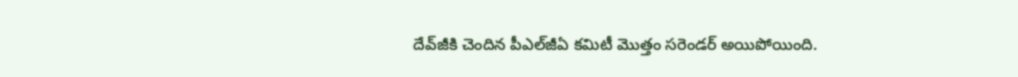దేవ్‌‌‌జీకి చెందిన పీఎల్‌జీఏ కమిటీ మొత్తం సరెండర్ అయిపోయింది.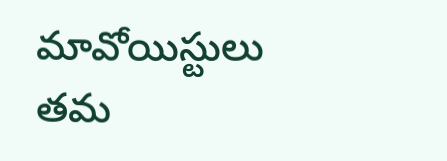మావోయిస్టులు తమ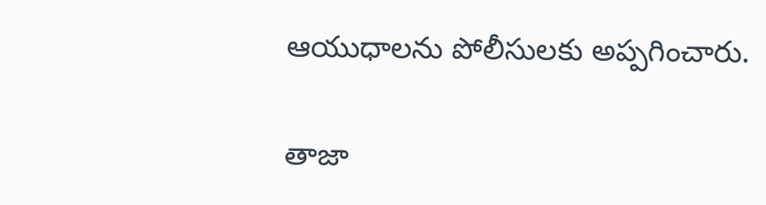ఆయుధాలను పోలీసులకు అప్పగించారు.

తాజా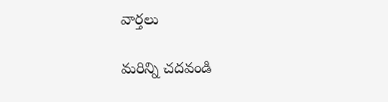వార్తలు

మరిన్ని చదవండి